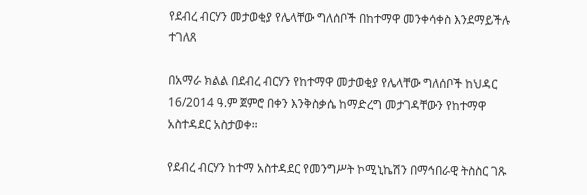የደብረ ብርሃን መታወቂያ የሌላቸው ግለሰቦች በከተማዋ መንቀሳቀስ እንደማይችሉ ተገለጸ

በአማራ ክልል በደብረ ብርሃን የከተማዋ መታወቂያ የሌላቸው ግለሰቦች ከህዳር 16/2014 ዓ.ም ጀምሮ በቀን እንቅስቃሴ ከማድረግ መታገዳቸውን የከተማዋ አስተዳደር አስታወቀ።

የደብረ ብርሃን ከተማ አስተዳደር የመንግሥት ኮሚኒኬሽን በማኅበራዊ ትስስር ገጹ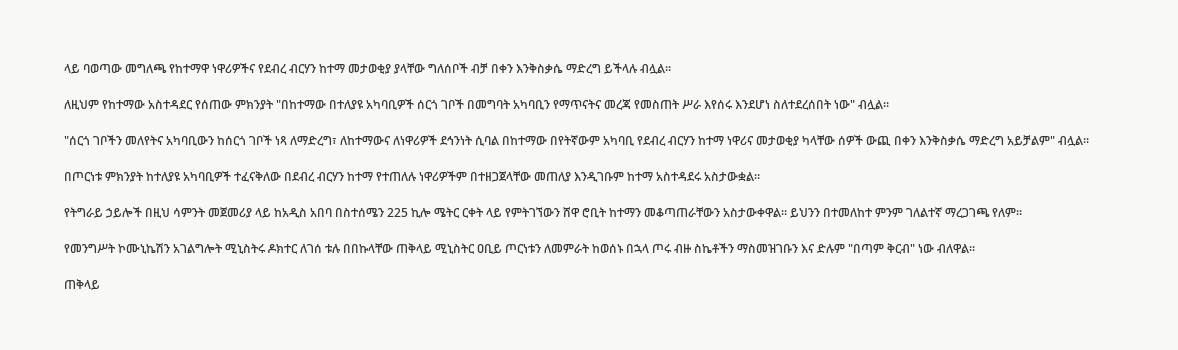ላይ ባወጣው መግለጫ የከተማዋ ነዋሪዎችና የደብረ ብርሃን ከተማ መታወቂያ ያላቸው ግለሰቦች ብቻ በቀን እንቅስቃሴ ማድረግ ይችላሉ ብሏል።

ለዚህም የከተማው አስተዳደር የሰጠው ምክንያት "በከተማው በተለያዩ አካባቢዎች ሰርጎ ገቦች በመግባት አካባቢን የማጥናትና መረጃ የመስጠት ሥራ እየሰሩ እንደሆነ ስለተደረሰበት ነው" ብሏል።

"ሰርጎ ገቦችን መለየትና አካባቢውን ከሰርጎ ገቦች ነጻ ለማድረግ፣ ለከተማውና ለነዋሪዎች ደኅንነት ሲባል በከተማው በየትኛውም አካባቢ የደብረ ብርሃን ከተማ ነዋሪና መታወቂያ ካላቸው ሰዎች ውጪ በቀን እንቅስቃሴ ማድረግ አይቻልም" ብሏል።

በጦርነቱ ምክንያት ከተለያዩ አካባቢዎች ተፈናቅለው በደብረ ብርሃን ከተማ የተጠለሉ ነዋሪዎችም በተዘጋጀላቸው መጠለያ እንዲገቡም ከተማ አስተዳደሩ አስታውቋል።

የትግራይ ኃይሎች በዚህ ሳምንት መጀመሪያ ላይ ከአዲስ አበባ በስተሰሜን 225 ኪሎ ሜትር ርቀት ላይ የምትገኘውን ሸዋ ሮቢት ከተማን መቆጣጠራቸውን አስታውቀዋል። ይህንን በተመለከተ ምንም ገለልተኛ ማረጋገጫ የለም።

የመንግሥት ኮሙኒኬሽን አገልግሎት ሚኒስትሩ ዶክተር ለገሰ ቱሉ በበኩላቸው ጠቅላይ ሚኒስትር ዐቢይ ጦርነቱን ለመምራት ከወሰኑ በኋላ ጦሩ ብዙ ስኬቶችን ማስመዝገቡን እና ድሉም "በጣም ቅርብ" ነው ብለዋል።

ጠቅላይ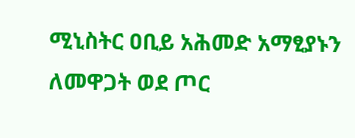ሚኒስትር ዐቢይ አሕመድ አማፂያኑን ለመዋጋት ወደ ጦር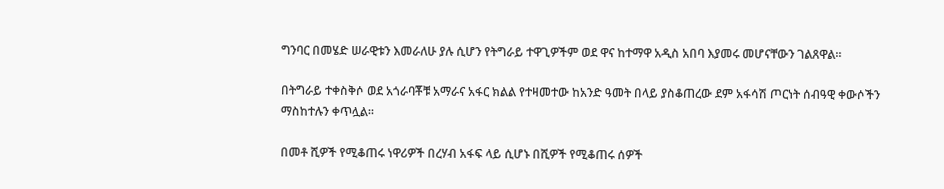ግንባር በመሄድ ሠራዊቱን እመራለሁ ያሉ ሲሆን የትግራይ ተዋጊዎችም ወደ ዋና ከተማዋ አዲስ አበባ እያመሩ መሆናቸውን ገልጸዋል።

በትግራይ ተቀስቅሶ ወደ አጎራባቾቹ አማራና አፋር ክልል የተዛመተው ከአንድ ዓመት በላይ ያስቆጠረው ደም አፋሳሽ ጦርነት ሰብዓዊ ቀውሶችን ማስከተሉን ቀጥሏል።

በመቶ ሺዎች የሚቆጠሩ ነዋሪዎች በረሃብ አፋፍ ላይ ሲሆኑ በሺዎች የሚቆጠሩ ሰዎች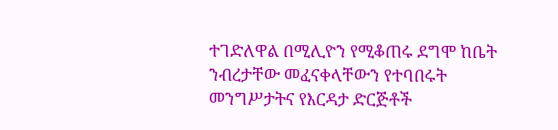ተገድለዋል በሚሊዮን የሚቆጠሩ ደግሞ ከቤት ንብረታቸው መፈናቀላቸውን የተባበሩት መንግሥታትና የእርዳታ ድርጅቶች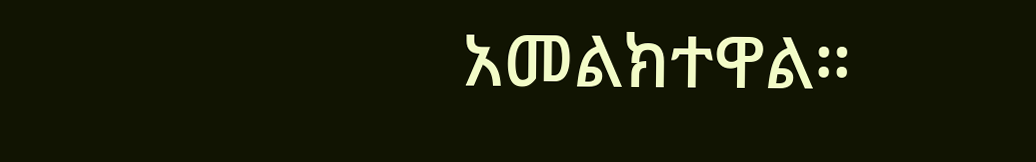አመልክተዋል።